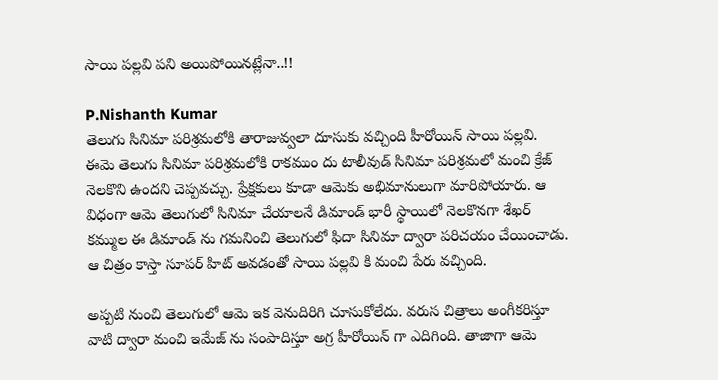సాయి పల్లవి పని అయిపోయినట్లేనా..!!

P.Nishanth Kumar
తెలుగు సినిమా పరిశ్రమలోకి తారాజువ్వలా దూసుకు వచ్చింది హీరోయిన్ సాయి పల్లవి. ఈమె తెలుగు సినిమా పరిశ్రమలోకి రాకముం దు టాలీవుడ్ సినిమా పరిశ్రమలో మంచి క్రేజ్ నెలకొని ఉందని చెప్పవచ్చు. ప్రేక్షకులు కూడా ఆమెకు అభిమానులుగా మారిపోయారు. ఆ విధంగా ఆమె తెలుగులో సినిమా చేయాలనే డిమాండ్ భారీ స్థాయిలో నెలకొనగా శేఖర్ కమ్ముల ఈ డిమాండ్ ను గమనించి తెలుగులో ఫిదా సినిమా ద్వారా పరిచయం చేయించాడు. ఆ చిత్రం కాస్తా సూపర్ హిట్ అవడంతో సాయి పల్లవి కి మంచి పేరు వచ్చింది.

అప్పటి నుంచి తెలుగులో ఆమె ఇక వెనుదిరిగి చూసుకోలేదు. వరుస చిత్రాలు అంగీకరిస్తూ వాటి ద్వారా మంచి ఇమేజ్ ను సంపాదిస్తూ అగ్ర హీరోయిన్ గా ఎదిగింది. తాజాగా ఆమె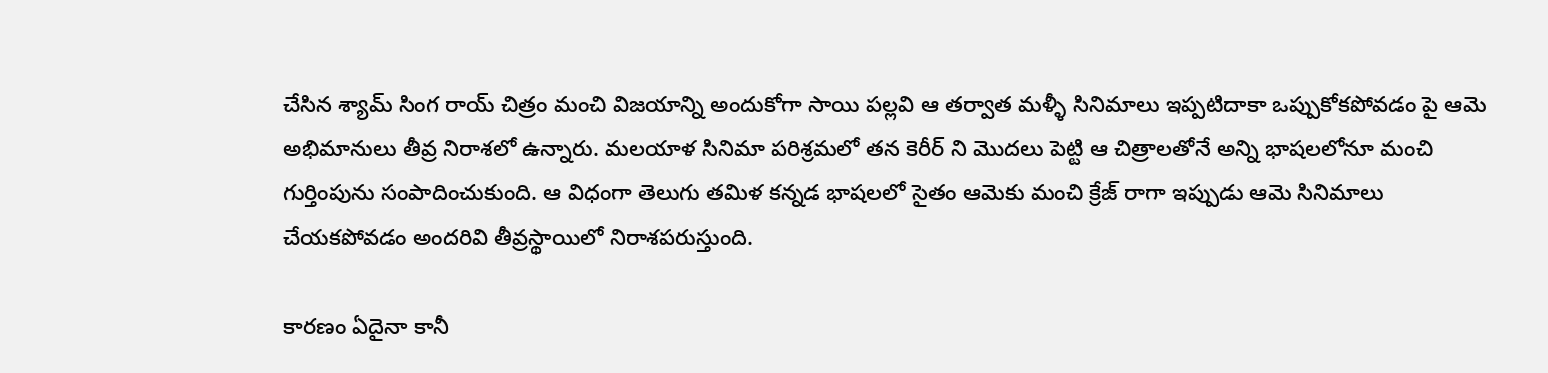చేసిన శ్యామ్ సింగ రాయ్ చిత్రం మంచి విజయాన్ని అందుకోగా సాయి పల్లవి ఆ తర్వాత మళ్ళీ సినిమాలు ఇప్పటిదాకా ఒప్పుకోకపోవడం పై ఆమె అభిమానులు తీవ్ర నిరాశలో ఉన్నారు. మలయాళ సినిమా పరిశ్రమలో తన కెరీర్ ని మొదలు పెట్టి ఆ చిత్రాలతోనే అన్ని భాషలలోనూ మంచి గుర్తింపును సంపాదించుకుంది. ఆ విధంగా తెలుగు తమిళ కన్నడ భాషలలో సైతం ఆమెకు మంచి క్రేజ్ రాగా ఇప్పుడు ఆమె సినిమాలు చేయకపోవడం అందరివి తీవ్రస్థాయిలో నిరాశపరుస్తుంది.

కారణం ఏదైనా కానీ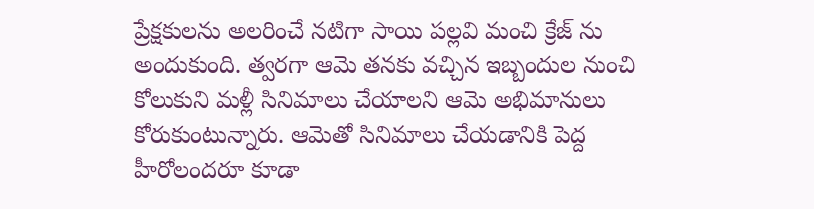ప్రేక్షకులను అలరించే నటిగా సాయి పల్లవి మంచి క్రేజ్ ను అందుకుంది. త్వరగా ఆమె తనకు వచ్చిన ఇబ్బందుల నుంచి కోలుకుని మళ్లీ సినిమాలు చేయాలని ఆమె అభిమానులు కోరుకుంటున్నారు. ఆమెతో సినిమాలు చేయడానికి పెద్ద హీరోలందరూ కూడా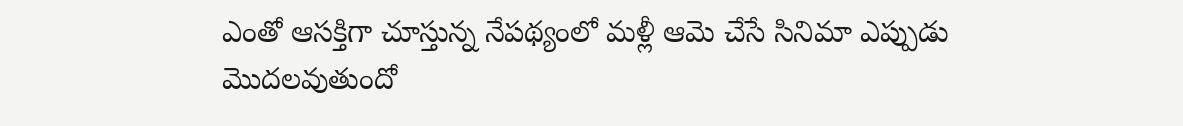ఎంతో ఆసక్తిగా చూస్తున్న నేపథ్యంలో మళ్లీ ఆమె చేసే సినిమా ఎప్పుడు మొదలవుతుందో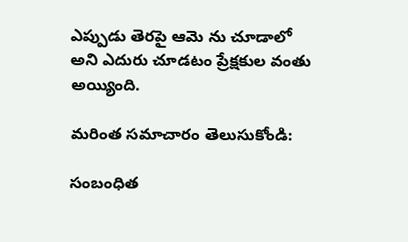ఎప్పుడు తెరపై ఆమె ను చూడాలో అని ఎదురు చూడటం ప్రేక్షకుల వంతు అయ్యింది.

మరింత సమాచారం తెలుసుకోండి:

సంబంధిత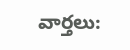వార్తలు: